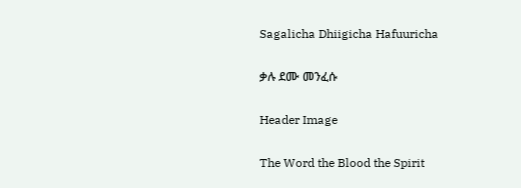Sagalicha Dhiigicha Hafuuricha

ቃሉ ደሙ መንፈሱ

Header Image

The Word the Blood the Spirit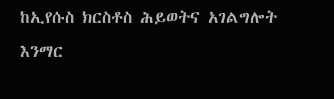ከኢየሱስ ክርስቶስ ሕይወትና አገልግሎት እንማር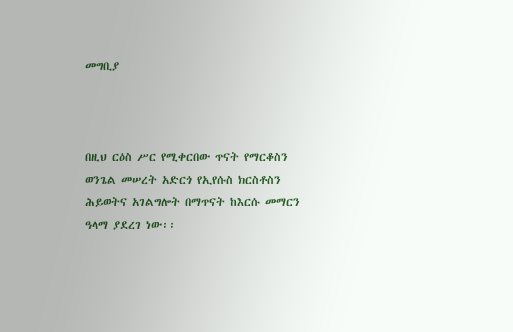መግቢያ



በዚህ ርዕስ ሥር የሚቀርበው ጥናት የማርቆስን ወንጌል መሠረት አድርጎ የኢየሱስ ክርስቶስን ሕይወትና አገልግሎት በማጥናት ከእርሱ መማርን ዓላማ ያደረገ ነው፡፡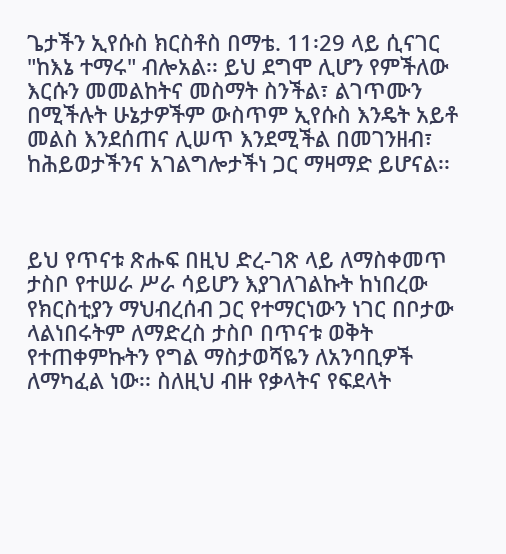ጌታችን ኢየሱስ ክርስቶስ በማቴ. 11፡29 ላይ ሲናገር "ከእኔ ተማሩ" ብሎአል፡፡ ይህ ደግሞ ሊሆን የምችለው እርሱን መመልከትና መስማት ስንችል፣ ልገጥሙን በሚችሉት ሁኔታዎችም ውስጥም ኢየሱስ እንዴት አይቶ መልስ እንደሰጠና ሊሠጥ እንደሚችል በመገንዘብ፣ ከሕይወታችንና አገልግሎታችነ ጋር ማዛማድ ይሆናል፡፡



ይህ የጥናቱ ጽሑፍ በዚህ ድረ-ገጽ ላይ ለማስቀመጥ ታስቦ የተሠራ ሥራ ሳይሆን እያገለገልኩት ከነበረው የክርስቲያን ማህብረሰብ ጋር የተማርነውን ነገር በቦታው ላልነበሩትም ለማድረስ ታስቦ በጥናቱ ወቅት የተጠቀምኩትን የግል ማስታወሻዬን ለአንባቢዎች ለማካፈል ነው፡፡ ስለዚህ ብዙ የቃላትና የፍደላት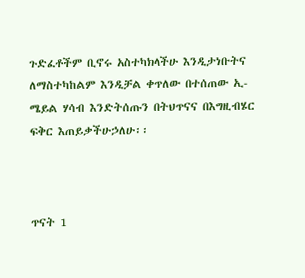ጉድፈቶችም ቢኖሩ አስተካክላችሁ እንዲታነቡትና ለማስተካከልም እንዲቻል ቀጥለው በተሰጠው ኢ-ሜይል ሃሳብ እንድትሰጡን በትህጥናና በእግዚብሄር ፍቅር እጠይቃችሁኃለሁ፡፡



ጥናት 1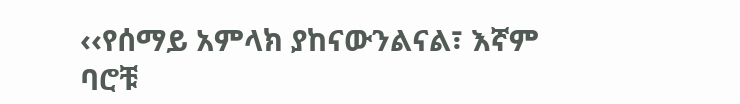‹‹የሰማይ አምላክ ያከናውንልናል፣ እኛም ባሮቹ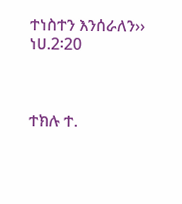ተነስተን እንሰራለን›› ነሀ.2፡20



ተክሉ ተ.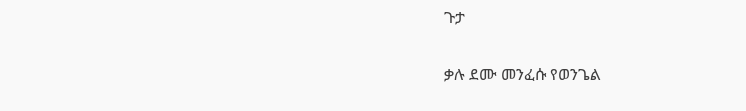ጉታ

ቃሉ ደሙ መንፈሱ የወንጌል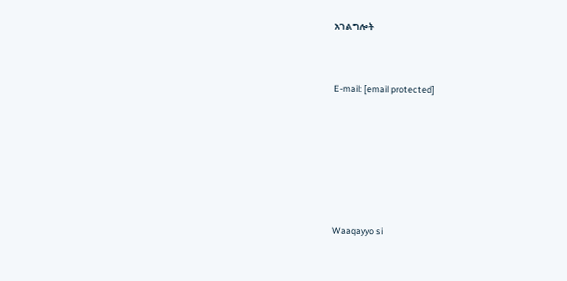አገልግሎት



E-mail: [email protected]








Waaqayyo si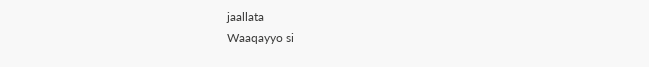jaallata
Waaqayyo si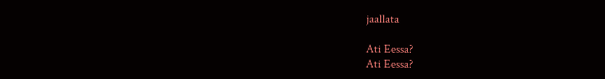jaallata

Ati Eessa?
Ati Eessa?